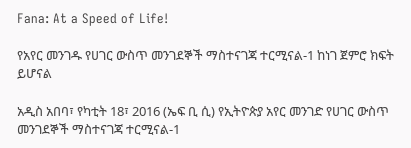Fana: At a Speed of Life!

የአየር መንገዱ የሀገር ውስጥ መንገደኞች ማስተናገጃ ተርሚናል-1 ከነገ ጀምሮ ክፍት ይሆናል

አዲስ አበባ፣ የካቲት 18፣ 2016 (ኤፍ ቢ ሲ) የኢትዮጵያ አየር መንገድ የሀገር ውስጥ መንገደኞች ማስተናገጃ ተርሚናል-1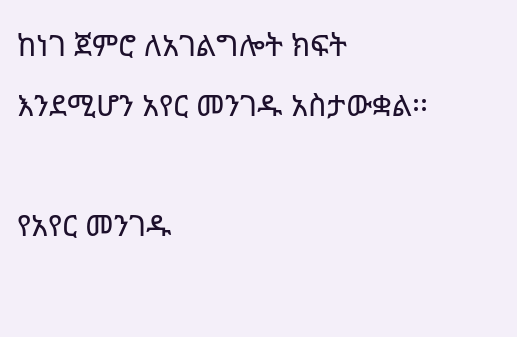ከነገ ጀምሮ ለአገልግሎት ክፍት እንደሚሆን አየር መንገዱ አስታውቋል፡፡

የአየር መንገዱ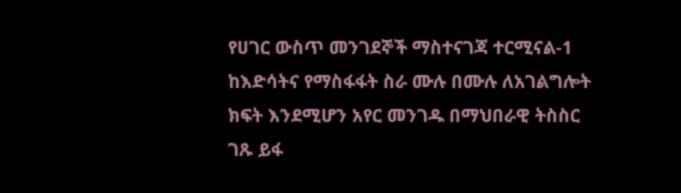የሀገር ውስጥ መንገደኞች ማስተናገጃ ተርሚናል-1 ከእድሳትና የማስፋፋት ስራ ሙሉ በሙሉ ለአገልግሎት ክፍት እንደሚሆን አየር መንገዱ በማህበራዊ ትስስር ገጹ ይፋ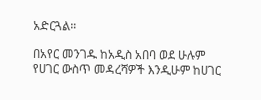አድርጓል።

በአየር መንገዱ ከአዲስ አበባ ወደ ሁሉም የሀገር ውስጥ መዳረሻዎች እንዲሁም ከሀገር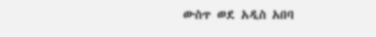ውስጥ ወደ አዲስ አበባ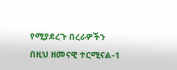የሚያደረጉ በረራዎችን በዚህ ዘመናዊ ተርሚናል-1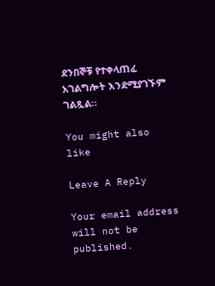ደንበኞቹ የተቀላጠፈ አገልግሎት እንደሚያገኙም ገልጿል፡፡

You might also like

Leave A Reply

Your email address will not be published.